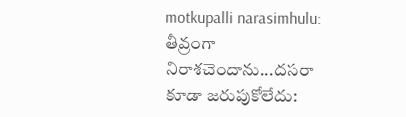motkupalli narasimhulu: తీవ్రంగా నిరాశచెందాను...దసరా కూడా జరుపుకోలేదు: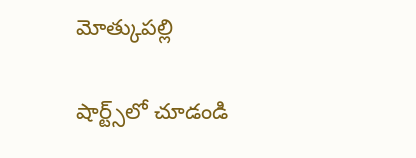మోత్కుపల్లి

షార్ట్స్‌లో చూడండి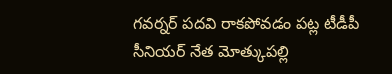గవర్నర్ పదవి రాకపోవడం పట్ల టీడీపీ సీనియర్ నేత మోత్కుపల్లి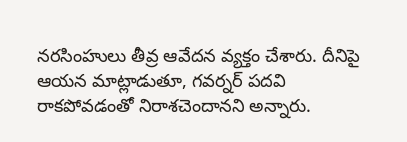నరసింహులు తీవ్ర ఆవేదన వ్యక్తం చేశారు. దీనిపై ఆయన మాట్లాడుతూ, గవర్నర్ పదవి రాకపోవడంతో నిరాశచెందానని అన్నారు.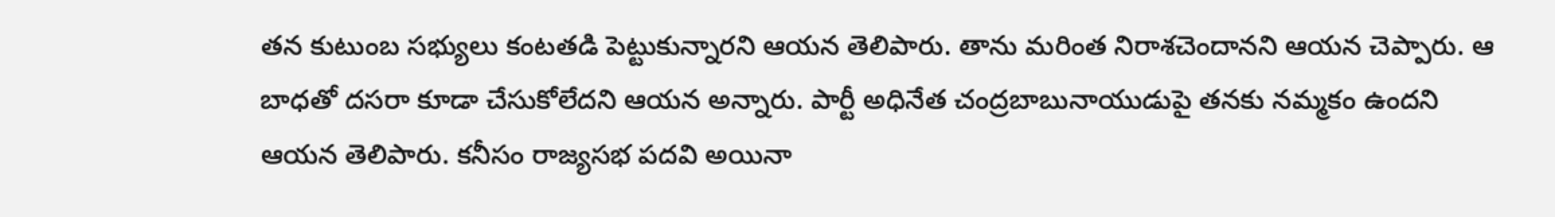తన కుటుంబ సభ్యులు కంటతడి పెట్టుకున్నారని ఆయన తెలిపారు. తాను మరింత నిరాశచెందానని ఆయన చెప్పారు. ఆ బాధతో దసరా కూడా చేసుకోలేదని ఆయన అన్నారు. పార్టీ అధినేత చంద్రబాబునాయుడుపై తనకు నమ్మకం ఉందని ఆయన తెలిపారు. కనీసం రాజ్యసభ పదవి అయినా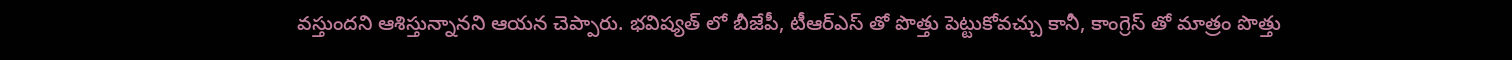వస్తుందని ఆశిస్తున్నానని ఆయన చెప్పారు. భవిష్యత్ లో బీజేపీ, టీఆర్ఎస్ తో పొత్తు పెట్టుకోవచ్చు కానీ, కాంగ్రెస్ తో మాత్రం పొత్తు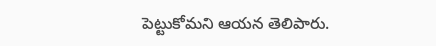పెట్టుకోమని ఆయన తెలిపారు.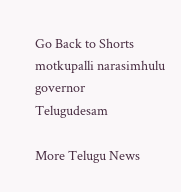Go Back to Shorts
motkupalli narasimhulu
governor
Telugudesam

More Telugu News